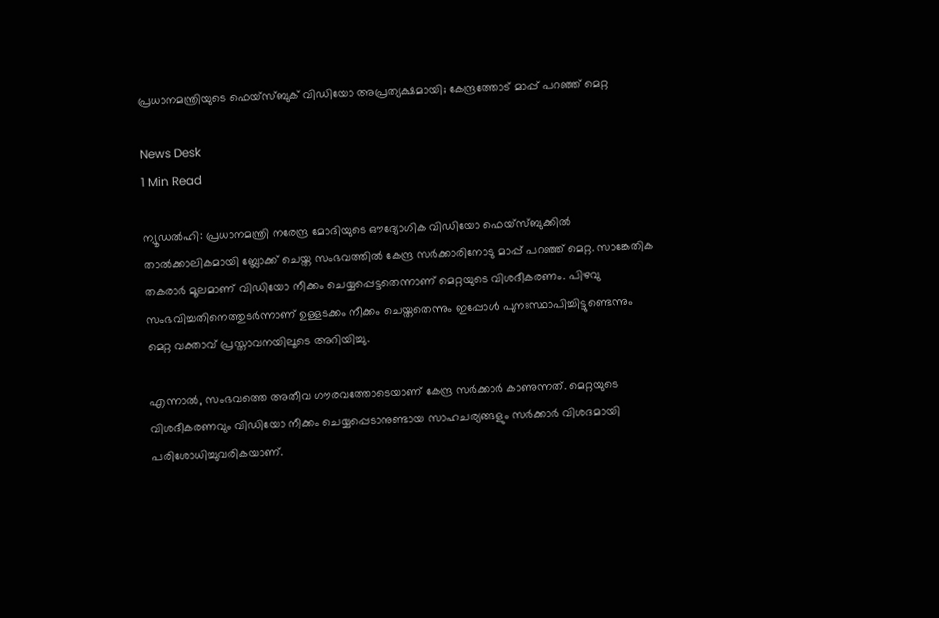പ്രധാനമന്ത്രിയുടെ ഫെയ്സ്ബുക് വിഡിയോ അപ്രത്യക്ഷമായി; കേന്ദ്രത്തോട് മാപ്പ് പറഞ്ഞ് മെറ്റ

News Desk
1 Min Read

ന്യൂഡൽഹി: പ്രധാനമന്ത്രി നരേന്ദ്ര മോദിയുടെ ഔദ്യോഗിക വിഡിയോ ഫെയ്സ്ബുക്കിൽ താൽക്കാലികമായി ബ്ലോക്ക് ചെയ്ത സംഭവത്തിൽ കേന്ദ്ര സർക്കാരിനോടു മാപ്പ് പറഞ്ഞ് മെറ്റ. സാങ്കേതിക തകരാർ മൂലമാണ് വിഡിയോ നീക്കം ചെയ്യപ്പെട്ടതെന്നാണ് മെറ്റയുടെ വിശദീകരണം. പിഴവു സംഭവിച്ചതിനെത്തുടർന്നാണ് ഉള്ളടക്കം നീക്കം ചെയ്തതെന്നും ഇപ്പോൾ പുനഃസ്ഥാപിച്ചിട്ടുണ്ടെന്നും മെറ്റ വക്താവ് പ്രസ്താവനയിലൂടെ അറിയിച്ചു.

എന്നാൽ, സംഭവത്തെ അതീവ ഗൗരവത്തോടെയാണ് കേന്ദ്ര സർക്കാർ കാണുന്നത്. മെറ്റയുടെ വിശദീകരണവും വിഡിയോ നീക്കം ചെയ്യപ്പെടാനുണ്ടായ സാഹചര്യങ്ങളും സർക്കാർ വിശദമായി പരിശോധിച്ചുവരികയാണ്.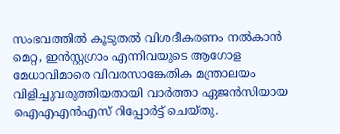സംഭവത്തിൽ കൂടുതൽ വിശദീകരണം നൽകാൻ മെറ്റ, ഇൻസ്റ്റഗ്രാം എന്നിവയുടെ ആഗോള മേധാവിമാരെ വിവരസാങ്കേതിക മന്ത്രാലയം വിളിച്ചുവരുത്തിയതായി വാർത്താ ഏജൻസിയായ ഐഎഎൻഎസ് റിപ്പോർട്ട് ചെയ്തു.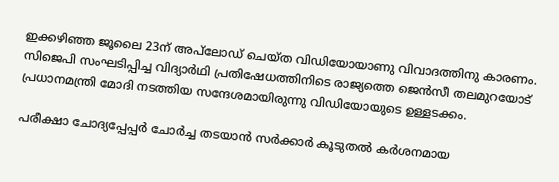ഇക്കഴിഞ്ഞ ജൂലൈ 23ന് അപ്‌ലോഡ് ചെയ്ത വിഡിയോയാണു വിവാദത്തിനു കാരണം. സിജെപി സംഘടിപ്പിച്ച വിദ്യാർഥി പ്രതിഷേധത്തിനിടെ രാജ്യത്തെ ജെൻസീ തലമുറയോട് പ്രധാനമന്ത്രി മോദി നടത്തിയ സന്ദേശമായിരുന്നു വിഡിയോയുടെ ഉള്ളടക്കം.

പരീക്ഷാ ചോദ്യപ്പേപ്പർ ചോർച്ച തടയാൻ സർക്കാർ കൂടുതൽ കർശനമായ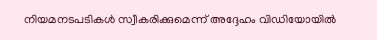നിയമനടപടികൾ സ്വീകരിക്കുമെന്ന് അദ്ദേഹം വിഡിയോയിൽ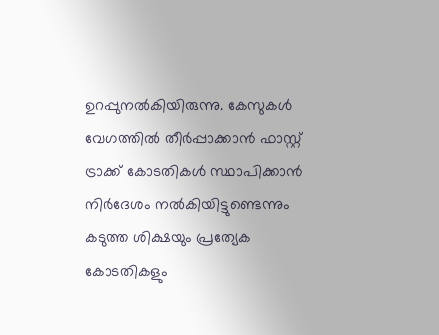ഉറപ്പുനൽകിയിരുന്നു. കേസുകൾ വേഗത്തിൽ തീർപ്പാക്കാൻ ഫാസ്റ്റ് ട്രാക്ക് കോടതികൾ സ്ഥാപിക്കാൻ നിർദേശം നൽകിയിട്ടുണ്ടെന്നും കടുത്ത ശിക്ഷയും പ്രത്യേക കോടതികളും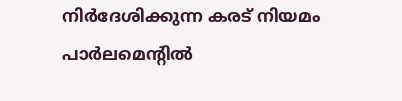നിർദേശിക്കുന്ന കരട് നിയമം പാർലമെന്റിൽ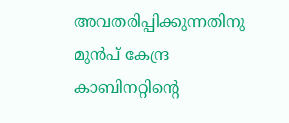അവതരിപ്പിക്കുന്നതിനു മുൻപ് കേന്ദ്ര കാബിനറ്റിന്റെ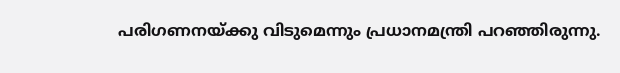പരിഗണനയ്ക്കു വിടുമെന്നും പ്രധാനമന്ത്രി പറഞ്ഞിരുന്നു.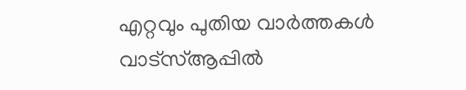എറ്റവും പുതിയ വാർത്തകൾ വാട്സ്ആപ്പിൽ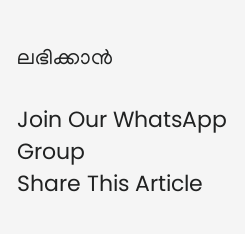ലഭിക്കാൻ

Join Our WhatsApp Group
Share This Article